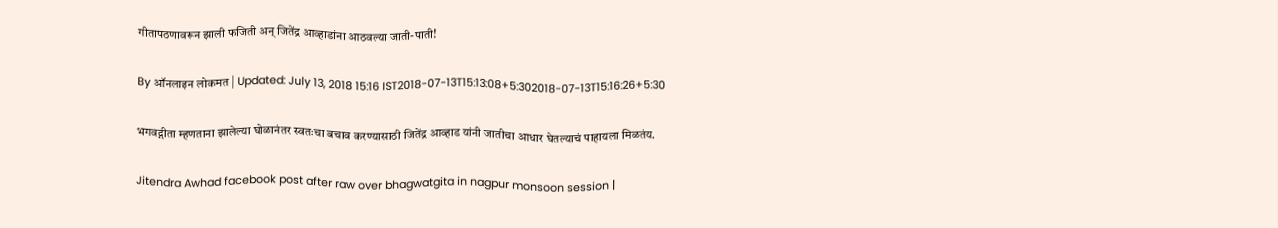गीतापठणावरून झाली फजिती अन् जितेंद्र आव्हाडांना आठवल्या जाती-पाती!

By ऑनलाइन लोकमत | Updated: July 13, 2018 15:16 IST2018-07-13T15:13:08+5:302018-07-13T15:16:26+5:30

भगवद्गीता म्हणताना झालेल्या घोळानंतर स्वतःचा बचाव करण्यासाठी जितेंद्र आव्हाड यांनी जातीचा आधार घेतल्याचं पाहायला मिळतंय.

Jitendra Awhad facebook post after raw over bhagwatgita in nagpur monsoon session |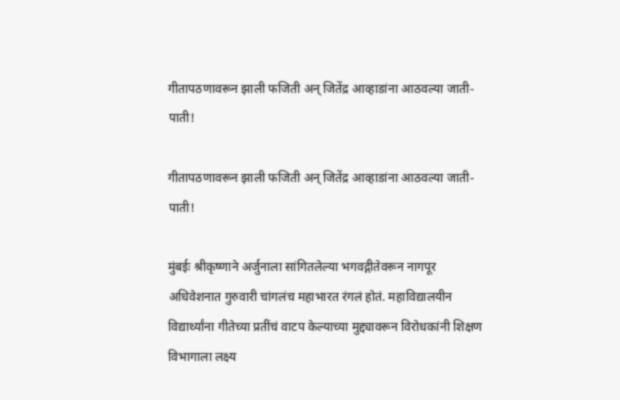गीतापठणावरून झाली फजिती अन् जितेंद्र आव्हाडांना आठवल्या जाती-पाती!

गीतापठणावरून झाली फजिती अन् जितेंद्र आव्हाडांना आठवल्या जाती-पाती!

मुंबईः श्रीकृष्णाने अर्जुनाला सांगितलेल्या भगवद्गीतेवरून नागपूर अधिवेशनात गुरुवारी चांगलंच महाभारत रंगलं होतं. महाविद्यालयीन विद्यार्थ्यांना गीतेच्या प्रतींचं वाटप केल्याच्या मुद्द्यावरून विरोधकांनी शिक्षण विभागाला लक्ष्य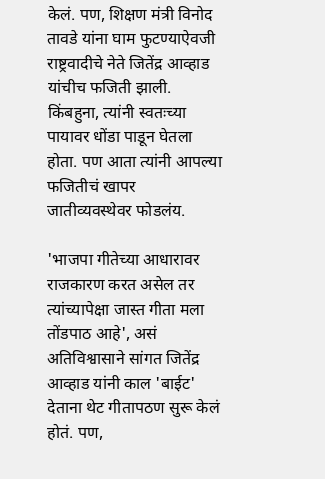केलं. पण, शिक्षण मंत्री विनोद तावडे यांना घाम फुटण्याऐवजी राष्ट्रवादीचे नेते जितेंद्र आव्हाड यांचीच फजिती झाली. किंबहुना, त्यांनी स्वतःच्या पायावर धोंडा पाडून घेतला होता. पण आता त्यांनी आपल्या फजितीचं खापर जातीव्यवस्थेवर फोडलंय.

'भाजपा गीतेच्या आधारावर राजकारण करत असेल तर त्यांच्यापेक्षा जास्त गीता मला तोंडपाठ आहे', असं अतिविश्वासाने सांगत जितेंद्र आव्हाड यांनी काल 'बाईट' देताना थेट गीतापठण सुरू केलं होतं. पण,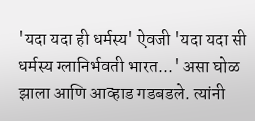'यदा यदा ही धर्मस्य' ऐवजी 'यदा यदा सी धर्मस्य ग्लानिर्भवती भारत...' असा घोळ झाला आणि आव्हाड गडबडले. त्यांनी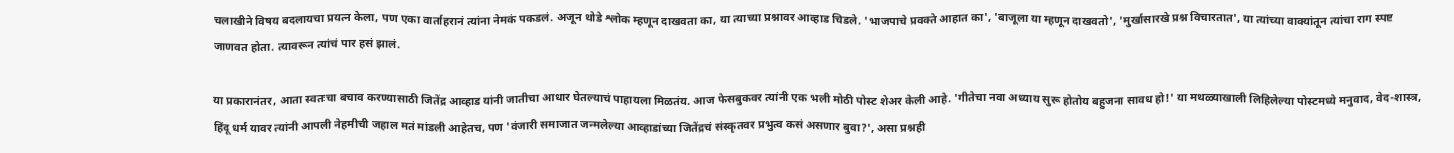चलाखीने विषय बदलायचा प्रयत्न केला, पण एका वार्ताहरानं त्यांना नेमकं पकडलं. अजून थोडे श्लोक म्हणून दाखवता का, या त्याच्या प्रश्नावर आव्हाड चिडले. 'भाजपाचे प्रवक्ते आहात का', 'बाजूला या म्हणून दाखवतो', 'मुर्खासारखे प्रश्न विचारतात', या त्यांच्या वाक्यांतून त्यांचा राग स्पष्ट जाणवत होता. त्यावरून त्यांचं पार हसं झालं.

या प्रकारानंतर, आता स्वतःचा बचाव करण्यासाठी जितेंद्र आव्हाड यांनी जातीचा आधार घेतल्याचं पाहायला मिळतंय. आज फेसबुकवर त्यांनी एक भली मोठी पोस्ट शेअर केली आहे. 'गीतेचा नवा अध्याय सुरू होतोय बहुजना सावध हो!' या मथळ्याखाली लिहिलेल्या पोस्टमध्ये मनुवाद, वेद-शास्त्र, हिंदू धर्म यावर त्यांनी आपली नेहमीची जहाल मतं मांडली आहेतच, पण 'वंजारी समाजात जन्मलेल्या आव्हाडांच्या जितेंद्रचं संस्कृतवर प्रभुत्व कसं असणार बुवा?', असा प्रश्नही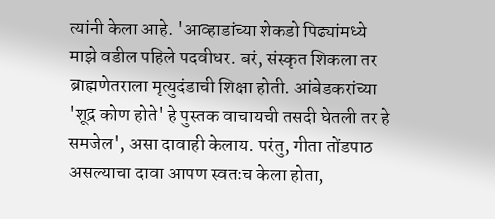त्यांनी केला आहे. 'आव्हाडांच्या शेकडो पिढ्यांमध्ये माझे वडील पहिले पदवीधर. बरं, संस्कृत शिकला तर ब्राह्मणेतराला मृत्युदंडाची शिक्षा होती. आंबेडकरांच्या 'शूद्र कोण होते' हे पुस्तक वाचायची तसदी घेतली तर हे समजेल', असा दावाही केलाय. परंतु, गीता तोंडपाठ असल्याचा दावा आपण स्वतःच केला होता,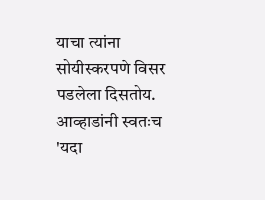याचा त्यांना सोयीस्करपणे विसर पडलेला दिसतोय. आव्हाडांनी स्वतःच 'यदा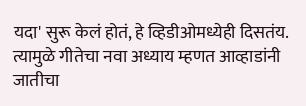यदा' सुरू केलं होतं, हे व्हिडीओमध्येही दिसतंय. त्यामुळे गीतेचा नवा अध्याय म्हणत आव्हाडांनी जातीचा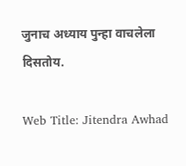जुनाच अध्याय पुन्हा वाचलेला दिसतोय.

Web Title: Jitendra Awhad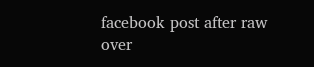facebook post after raw over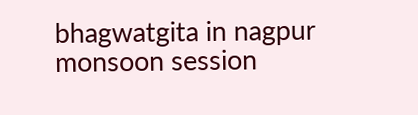bhagwatgita in nagpur monsoon session